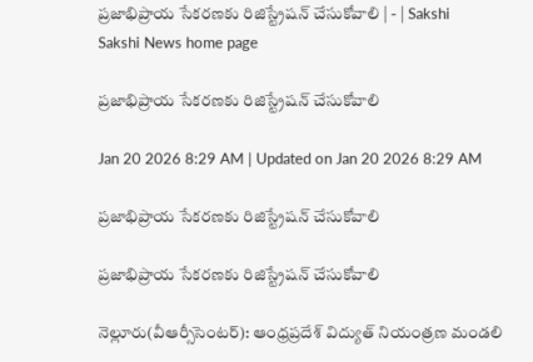ప్రజాభిప్రాయ సేకరణకు రిజిస్ట్రేషన్‌ చేసుకోవాలి | - | Sakshi
Sakshi News home page

ప్రజాభిప్రాయ సేకరణకు రిజిస్ట్రేషన్‌ చేసుకోవాలి

Jan 20 2026 8:29 AM | Updated on Jan 20 2026 8:29 AM

ప్రజాభిప్రాయ సేకరణకు రిజిస్ట్రేషన్‌ చేసుకోవాలి

ప్రజాభిప్రాయ సేకరణకు రిజిస్ట్రేషన్‌ చేసుకోవాలి

నెల్లూరు(వీఆర్సీసెంటర్‌): ఆంధ్రప్రదేశ్‌ విద్యుత్‌ నియంత్రణ మండలి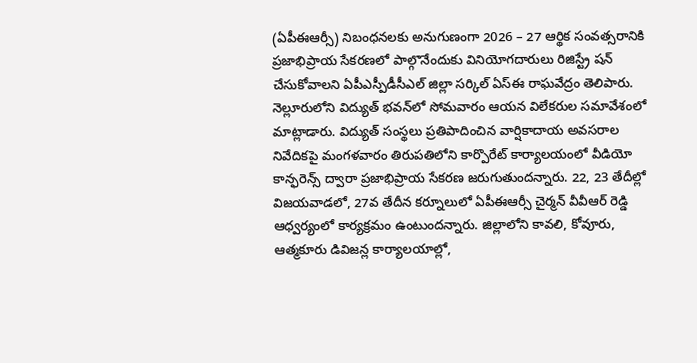(ఏపీఈఆర్సీ) నిబంధనలకు అనుగుణంగా 2026 – 27 ఆర్థిక సంవత్సరానికి ప్రజాభిప్రాయ సేకరణలో పాల్గొనేందుకు వినియోగదారులు రిజిస్ట్రే షన్‌ చేసుకోవాలని ఏపీఎస్పీడీసీఎల్‌ జిల్లా సర్కిల్‌ ఏస్‌ఈ రాఘవేద్రం తెలిపారు. నెల్లూరులోని విద్యుత్‌ భవన్‌లో సోమవారం ఆయన విలేకరుల సమావేశంలో మాట్లాడారు. విద్యుత్‌ సంస్థలు ప్రతిపాదించిన వార్షికాదాయ అవసరాల నివేదికపై మంగళవారం తిరుపతిలోని కార్పొరేట్‌ కార్యాలయంలో వీడియో కాన్ఫరెన్స్‌ ద్వారా ప్రజాభిప్రాయ సేకరణ జరుగుతుందన్నారు. 22, 23 తేదీల్లో విజయవాడలో, 27వ తేదీన కర్నూలులో ఏపీఈఆర్సీ చైర్మన్‌ వీవీఆర్‌ రెడ్డి ఆధ్వర్యంలో కార్యక్రమం ఉంటుందన్నారు. జిల్లాలోని కావలి, కోవూరు, ఆత్మకూరు డివిజన్ల కార్యాలయాల్లో,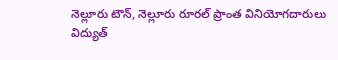నెల్లూరు టౌన్‌, నెల్లూరు రూరల్‌ ప్రాంత వినియోగదారులు విద్యుత్‌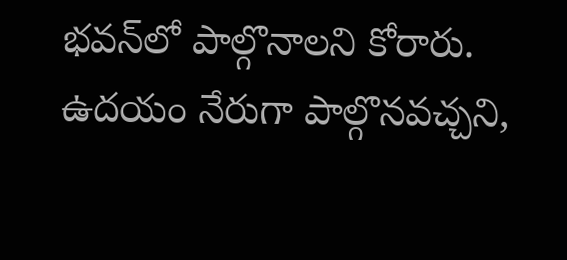భవన్‌లో పాల్గొనాలని కోరారు. ఉదయం నేరుగా పాల్గొనవచ్చని,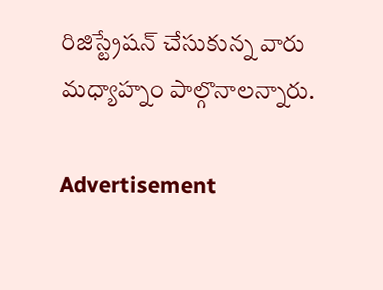రిజిస్ట్రేషన్‌ చేసుకున్న వారు మధ్యాహ్నం పాల్గొనాలన్నారు.

Advertisement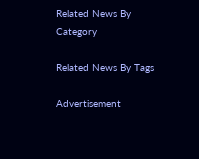Related News By Category

Related News By Tags

Advertisement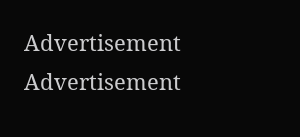Advertisement
Advertisement